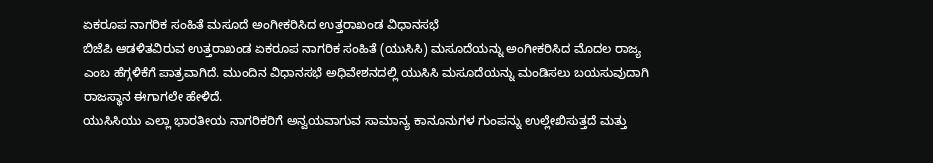ಏಕರೂಪ ನಾಗರಿಕ ಸಂಹಿತೆ ಮಸೂದೆ ಅಂಗೀಕರಿಸಿದ ಉತ್ತರಾಖಂಡ ವಿಧಾನಸಭೆ
ಬಿಜೆಪಿ ಆಡಳಿತವಿರುವ ಉತ್ತರಾಖಂಡ ಏಕರೂಪ ನಾಗರಿಕ ಸಂಹಿತೆ (ಯುಸಿಸಿ) ಮಸೂದೆಯನ್ನು ಅಂಗೀಕರಿಸಿದ ಮೊದಲ ರಾಜ್ಯ ಎಂಬ ಹೆಗ್ಗಳಿಕೆಗೆ ಪಾತ್ರವಾಗಿದೆ. ಮುಂದಿನ ವಿಧಾನಸಭೆ ಅಧಿವೇಶನದಲ್ಲಿ ಯುಸಿಸಿ ಮಸೂದೆಯನ್ನು ಮಂಡಿಸಲು ಬಯಸುವುದಾಗಿ ರಾಜಸ್ಥಾನ ಈಗಾಗಲೇ ಹೇಳಿದೆ.
ಯುಸಿಸಿಯು ಎಲ್ಲಾ ಭಾರತೀಯ ನಾಗರಿಕರಿಗೆ ಅನ್ವಯವಾಗುವ ಸಾಮಾನ್ಯ ಕಾನೂನುಗಳ ಗುಂಪನ್ನು ಉಲ್ಲೇಖಿಸುತ್ತದೆ ಮತ್ತು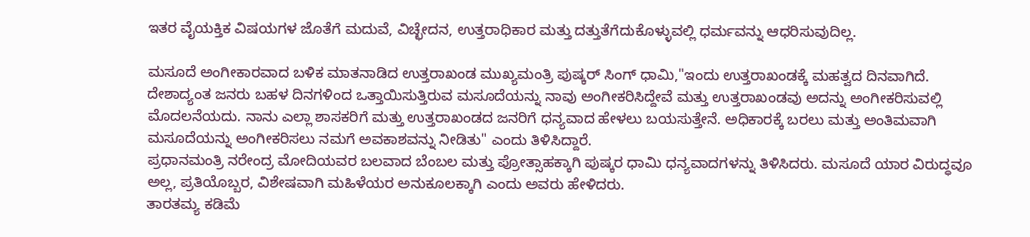ಇತರ ವೈಯಕ್ತಿಕ ವಿಷಯಗಳ ಜೊತೆಗೆ ಮದುವೆ, ವಿಚ್ಛೇದನ, ಉತ್ತರಾಧಿಕಾರ ಮತ್ತು ದತ್ತುತೆಗೆದುಕೊಳ್ಳುವಲ್ಲಿ ಧರ್ಮವನ್ನು ಆಧರಿಸುವುದಿಲ್ಲ.

ಮಸೂದೆ ಅಂಗೀಕಾರವಾದ ಬಳಿಕ ಮಾತನಾಡಿದ ಉತ್ತರಾಖಂಡ ಮುಖ್ಯಮಂತ್ರಿ ಪುಷ್ಕರ್ ಸಿಂಗ್ ಧಾಮಿ,"ಇಂದು ಉತ್ತರಾಖಂಡಕ್ಕೆ ಮಹತ್ವದ ದಿನವಾಗಿದೆ. ದೇಶಾದ್ಯಂತ ಜನರು ಬಹಳ ದಿನಗಳಿಂದ ಒತ್ತಾಯಿಸುತ್ತಿರುವ ಮಸೂದೆಯನ್ನು ನಾವು ಅಂಗೀಕರಿಸಿದ್ದೇವೆ ಮತ್ತು ಉತ್ತರಾಖಂಡವು ಅದನ್ನು ಅಂಗೀಕರಿಸುವಲ್ಲಿ ಮೊದಲನೆಯದು. ನಾನು ಎಲ್ಲಾ ಶಾಸಕರಿಗೆ ಮತ್ತು ಉತ್ತರಾಖಂಡದ ಜನರಿಗೆ ಧನ್ಯವಾದ ಹೇಳಲು ಬಯಸುತ್ತೇನೆ. ಅಧಿಕಾರಕ್ಕೆ ಬರಲು ಮತ್ತು ಅಂತಿಮವಾಗಿ ಮಸೂದೆಯನ್ನು ಅಂಗೀಕರಿಸಲು ನಮಗೆ ಅವಕಾಶವನ್ನು ನೀಡಿತು" ಎಂದು ತಿಳಿಸಿದ್ದಾರೆ.
ಪ್ರಧಾನಮಂತ್ರಿ ನರೇಂದ್ರ ಮೋದಿಯವರ ಬಲವಾದ ಬೆಂಬಲ ಮತ್ತು ಪ್ರೋತ್ಸಾಹಕ್ಕಾಗಿ ಪುಷ್ಕರ ಧಾಮಿ ಧನ್ಯವಾದಗಳನ್ನು ತಿಳಿಸಿದರು. ಮಸೂದೆ ಯಾರ ವಿರುದ್ಧವೂ ಅಲ್ಲ, ಪ್ರತಿಯೊಬ್ಬರ, ವಿಶೇಷವಾಗಿ ಮಹಿಳೆಯರ ಅನುಕೂಲಕ್ಕಾಗಿ ಎಂದು ಅವರು ಹೇಳಿದರು.
ತಾರತಮ್ಯ ಕಡಿಮೆ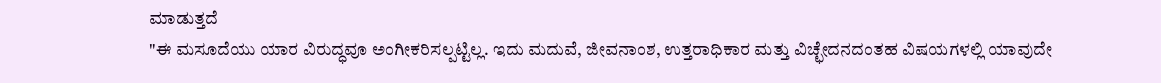ಮಾಡುತ್ತದೆ
"ಈ ಮಸೂದೆಯು ಯಾರ ವಿರುದ್ಧವೂ ಅಂಗೀಕರಿಸಲ್ಪಟ್ಟಿಲ್ಲ. ಇದು ಮದುವೆ, ಜೀವನಾಂಶ, ಉತ್ತರಾಧಿಕಾರ ಮತ್ತು ವಿಚ್ಛೇದನದಂತಹ ವಿಷಯಗಳಲ್ಲಿ ಯಾವುದೇ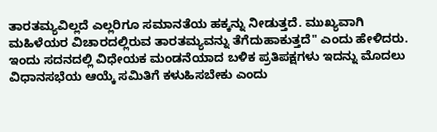ತಾರತಮ್ಯವಿಲ್ಲದೆ ಎಲ್ಲರಿಗೂ ಸಮಾನತೆಯ ಹಕ್ಕನ್ನು ನೀಡುತ್ತದೆ. ಮುಖ್ಯವಾಗಿ ಮಹಿಳೆಯರ ವಿಚಾರದಲ್ಲಿರುವ ತಾರತಮ್ಯವನ್ನು ತೆಗೆದುಹಾಕುತ್ತದೆ" ಎಂದು ಹೇಳಿದರು.
ಇಂದು ಸದನದಲ್ಲಿ ವಿಧೇಯಕ ಮಂಡನೆಯಾದ ಬಳಿಕ ಪ್ರತಿಪಕ್ಷಗಳು ಇದನ್ನು ಮೊದಲು ವಿಧಾನಸಭೆಯ ಆಯ್ಕೆ ಸಮಿತಿಗೆ ಕಳುಹಿಸಬೇಕು ಎಂದು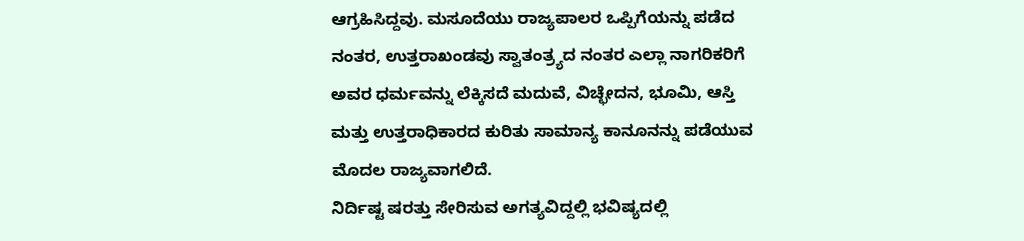ಆಗ್ರಹಿಸಿದ್ದವು. ಮಸೂದೆಯು ರಾಜ್ಯಪಾಲರ ಒಪ್ಪಿಗೆಯನ್ನು ಪಡೆದ ನಂತರ, ಉತ್ತರಾಖಂಡವು ಸ್ವಾತಂತ್ರ್ಯದ ನಂತರ ಎಲ್ಲಾ ನಾಗರಿಕರಿಗೆ ಅವರ ಧರ್ಮವನ್ನು ಲೆಕ್ಕಿಸದೆ ಮದುವೆ, ವಿಚ್ಛೇದನ, ಭೂಮಿ, ಆಸ್ತಿ ಮತ್ತು ಉತ್ತರಾಧಿಕಾರದ ಕುರಿತು ಸಾಮಾನ್ಯ ಕಾನೂನನ್ನು ಪಡೆಯುವ ಮೊದಲ ರಾಜ್ಯವಾಗಲಿದೆ.
ನಿರ್ದಿಷ್ಟ ಷರತ್ತು ಸೇರಿಸುವ ಅಗತ್ಯವಿದ್ದಲ್ಲಿ ಭವಿಷ್ಯದಲ್ಲಿ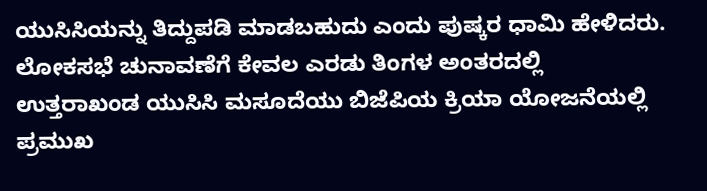ಯುಸಿಸಿಯನ್ನು ತಿದ್ದುಪಡಿ ಮಾಡಬಹುದು ಎಂದು ಪುಷ್ಕರ ಧಾಮಿ ಹೇಳಿದರು. ಲೋಕಸಭೆ ಚುನಾವಣೆಗೆ ಕೇವಲ ಎರಡು ತಿಂಗಳ ಅಂತರದಲ್ಲಿ ಉತ್ತರಾಖಂಡ ಯುಸಿಸಿ ಮಸೂದೆಯು ಬಿಜೆಪಿಯ ಕ್ರಿಯಾ ಯೋಜನೆಯಲ್ಲಿ ಪ್ರಮುಖ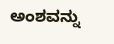ಅಂಶವನ್ನು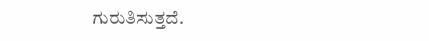ಗುರುತಿಸುತ್ತದೆ.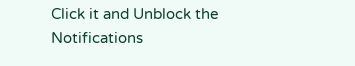Click it and Unblock the Notifications